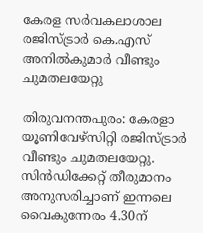കേരള സര്‍വകലാശാല രജിസ്ട്രാര്‍ കെ.എസ് അനില്‍കുമാര്‍ വീണ്ടും ചുമതലയേറ്റു

തിരുവനന്തപുരം: കേരളാ യൂണിവേഴ്സിറ്റി രജിസ്ട്രാര്‍ വീണ്ടും ചുമതലയേറ്റു. സിന്‍ഡിക്കേറ്റ് തീരുമാനം അനുസരിച്ചാണ് ഇന്നലെ വൈകുന്നേരം 4.30ന്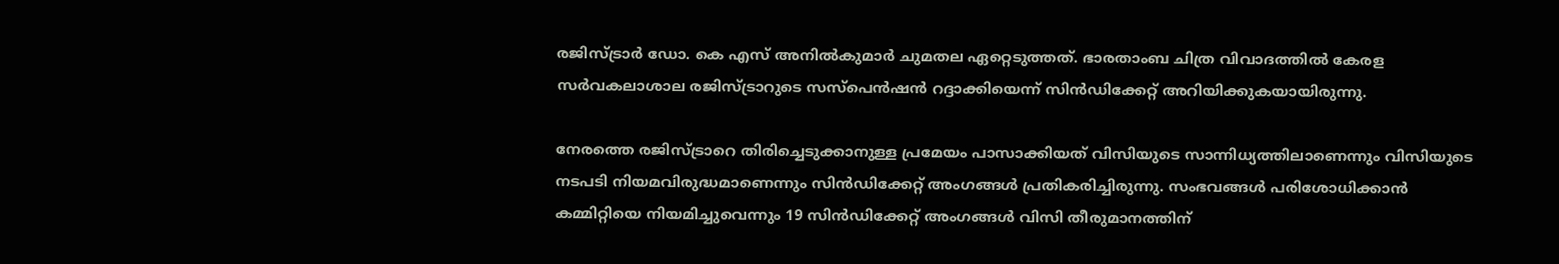രജിസ്ട്രാര്‍ ഡോ. കെ എസ് അനില്‍കുമാര്‍ ചുമതല ഏറ്റെടുത്തത്. ഭാരതാംബ ചിത്ര വിവാദത്തില്‍ കേരള സര്‍വകലാശാല രജിസ്ട്രാറുടെ സസ്പെന്‍ഷന്‍ റദ്ദാക്കിയെന്ന് സിന്‍ഡിക്കേറ്റ് അറിയിക്കുകയായിരുന്നു.

നേരത്തെ രജിസ്ട്രാറെ തിരിച്ചെടുക്കാനുള്ള പ്രമേയം പാസാക്കിയത് വിസിയുടെ സാന്നിധ്യത്തിലാണെന്നും വിസിയുടെ നടപടി നിയമവിരുദ്ധമാണെന്നും സിന്‍ഡിക്കേറ്റ് അംഗങ്ങള്‍ പ്രതികരിച്ചിരുന്നു. സംഭവങ്ങള്‍ പരിശോധിക്കാന്‍ കമ്മിറ്റിയെ നിയമിച്ചുവെന്നും 19 സിന്‍ഡിക്കേറ്റ് അംഗങ്ങള്‍ വിസി തീരുമാനത്തിന്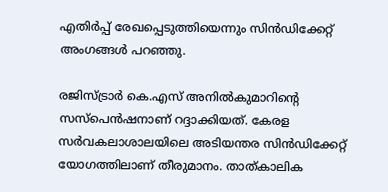എതിര്‍പ്പ് രേഖപ്പെടുത്തിയെന്നും സിന്‍ഡിക്കേറ്റ് അംഗങ്ങള്‍ പറഞ്ഞു.

രജിസ്ട്രാര്‍ കെ.എസ് അനില്‍കുമാറിന്റെ സസ്പെന്‍ഷനാണ് റദ്ദാക്കിയത്. കേരള സര്‍വകലാശാലയിലെ അടിയന്തര സിന്‍ഡിക്കേറ്റ് യോഗത്തിലാണ് തീരുമാനം. താത്കാലിക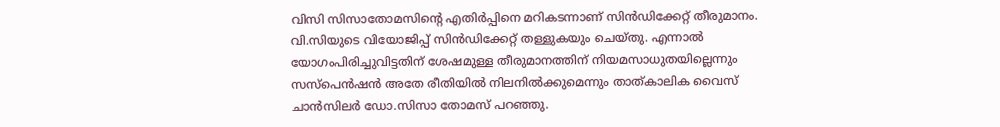വിസി സിസാതോമസിന്റെ എതിര്‍പ്പിനെ മറികടന്നാണ് സിന്‍ഡിക്കേറ്റ് തീരുമാനം. വി.സിയുടെ വിയോജിപ്പ് സിന്‍ഡിക്കേറ്റ് തള്ളുകയും ചെയ്തു. എന്നാല്‍ യോഗംപിരിച്ചുവിട്ടതിന് ശേഷമുള്ള തീരുമാനത്തിന് നിയമസാധുതയില്ലെന്നും സസ്പെന്‍ഷന്‍ അതേ രീതിയില്‍ നിലനില്‍ക്കുമെന്നും താത്കാലിക വൈസ് ചാന്‍സിലര്‍ ഡോ.സിസാ തോമസ് പറഞ്ഞു.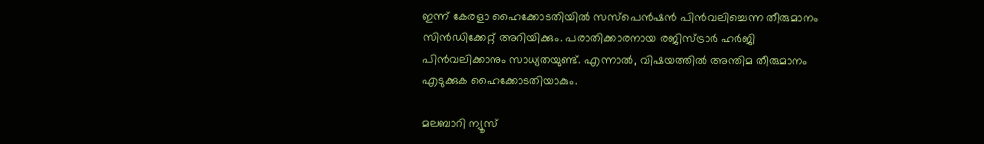ഇന്ന് കേരളാ ഹൈക്കോടതിയില്‍ സസ്പെന്‍ഷന്‍ പിന്‍വലിച്ചെന്ന തീരുമാനം സിന്‍ഡിക്കേറ്റ് അറിയിക്കും. പരാതിക്കാരനായ രജിസ്ട്രാര്‍ ഹര്‍ജി പിന്‍വലിക്കാനും സാധ്യതയുണ്ട്. എന്നാല്‍, വിഷയത്തില്‍ അന്തിമ തീരുമാനം എടുക്കുക ഹൈക്കോടതിയാകും.

മലബാറി ന്യൂസ്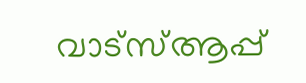വാട്‌സ്ആപ്പ്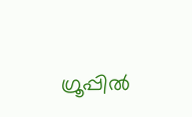ഗ്രൂപ്പില്‍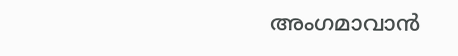അംഗമാവാന്‍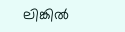ലിങ്കില്‍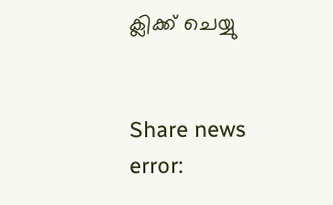ക്ലിക്ക് ചെയ്യു


Share news
error: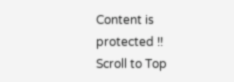Content is protected !!
Scroll to Top